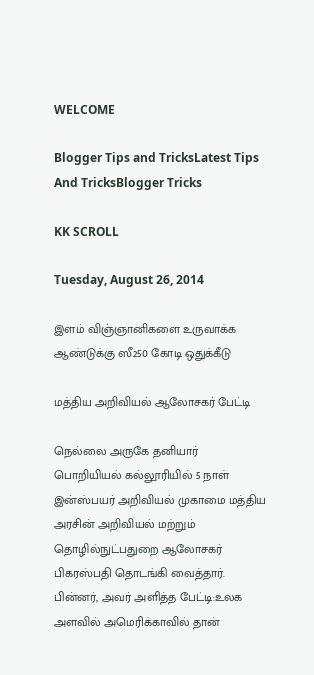WELCOME

Blogger Tips and TricksLatest Tips And TricksBlogger Tricks

KK SCROLL

Tuesday, August 26, 2014

இளம் விஞ்ஞானிகளை உருவாக்க ஆண்டுக்கு ஸீ250 கோடி ஒதுக்கீடு

மத்திய அறிவியல் ஆலோசகர் பேட்டி

நெல்லை அருகே தனியார் பொறியியல் கல்லூரியில் 5 நாள் இன்ஸ்பயர் அறிவியல் முகாமை மத்திய அரசின் அறிவியல் மற்றும் தொழில்நுட்பதுறை ஆலோசகர் பிகரஸ்பதி தொடங்கி வைத்தார். பின்னர், அவர் அளித்த பேட்டி:உலக அளவில் அமெரிக்காவில் தான்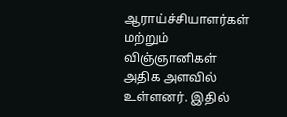ஆராய்ச்சியாளர்கள் மற்றும் விஞ்ஞானிகள் அதிக அளவில் உள்ளனர். இதில்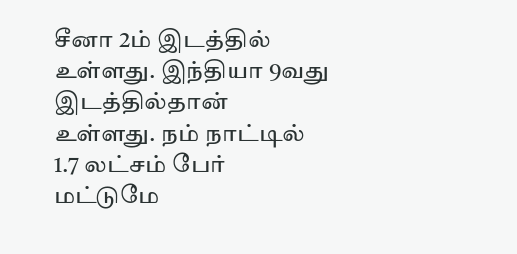சீனா 2ம் இடத்தில் உள்ளது. இந்தியா 9வது இடத்தில்தான் உள்ளது. நம் நாட்டில் 1.7 லட்சம் பேர் மட்டுமே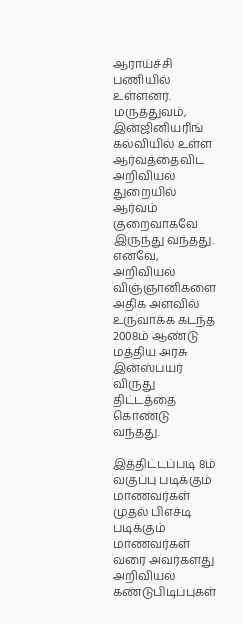ஆராய்ச்சி பணியில் உள்ளனர். மருத்துவம், இன்ஜினியரிங் கல்வியில் உள்ள ஆர்வத்தைவிட அறிவியல் துறையில் ஆர்வம் குறைவாகவே இருந்து வந்தது. எனவே, அறிவியல் விஞ்ஞானிகளை அதிக அளவில் உருவாக்க கடந்த 2008ம் ஆண்டு மத்திய அரசு இன்ஸ்பயர் விருது திட்டத்தை கொண்டு வந்தது.

இத்திட்டப்படி 8ம் வகுப்பு படிக்கும் மாணவர்கள் முதல் பிஎச்டி படிக்கும் மாணவர்கள் வரை அவர்களது அறிவியல் கண்டுபிடிப்புகள்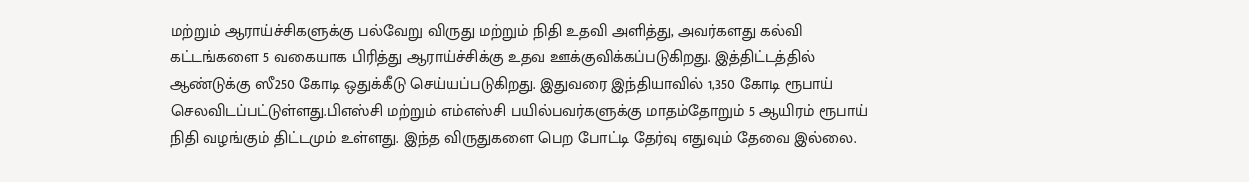மற்றும் ஆராய்ச்சிகளுக்கு பல்வேறு விருது மற்றும் நிதி உதவி அளித்து, அவர்களது கல்வி கட்டங்களை 5 வகையாக பிரித்து ஆராய்ச்சிக்கு உதவ ஊக்குவிக்கப்படுகிறது. இத்திட்டத்தில் ஆண்டுக்கு ஸீ250 கோடி ஒதுக்கீடு செய்யப்படுகிறது. இதுவரை இந்தியாவில் 1,350 கோடி ரூபாய் செலவிடப்பட்டுள்ளது.பிஎஸ்சி மற்றும் எம்எஸ்சி பயில்பவர்களுக்கு மாதம்தோறும் 5 ஆயிரம் ரூபாய் நிதி வழங்கும் திட்டமும் உள்ளது. இந்த விருதுகளை பெற போட்டி தேர்வு எதுவும் தேவை இல்லை.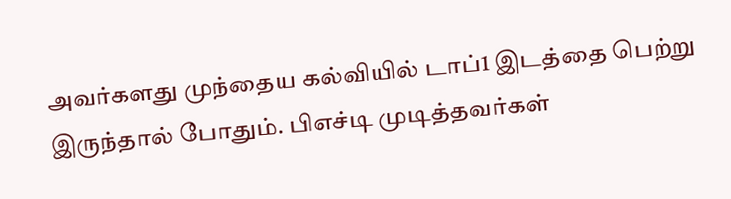அவர்களது முந்தைய கல்வியில் டாப்1 இடத்தை பெற்று இருந்தால் போதும். பிஎச்டி முடித்தவர்கள்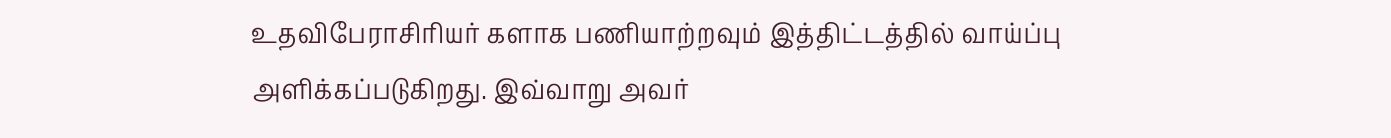உதவிபேராசிரியர் களாக பணியாற்றவும் இத்திட்டத்தில் வாய்ப்பு அளிக்கப்படுகிறது. இவ்வாறு அவர்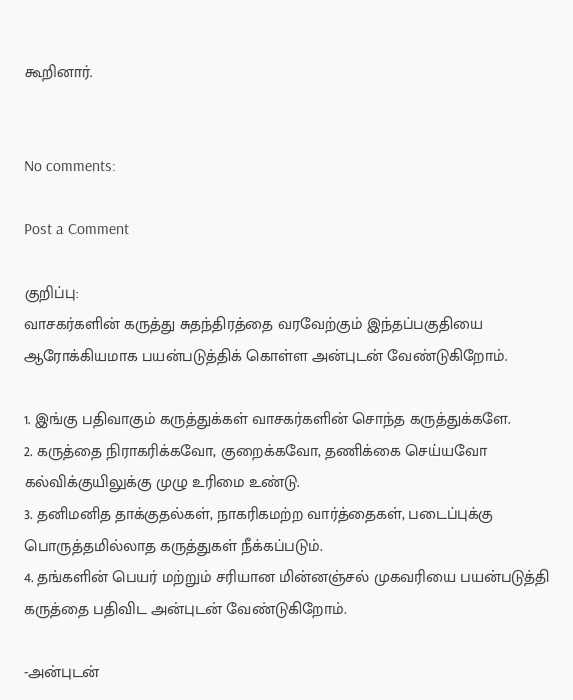கூறினார்.


No comments:

Post a Comment

குறிப்பு:
வாசகர்களின் கருத்து சுதந்திரத்தை வரவேற்கும் இந்தப்பகுதியை ஆரோக்கியமாக பயன்படுத்திக் கொள்ள அன்புடன் வேண்டுகிறோம்.

1. இங்கு பதிவாகும் கருத்துக்கள் வாசகர்களின் சொந்த கருத்துக்களே.
2. கருத்தை நிராகரிக்கவோ, குறைக்கவோ, தணிக்கை செய்யவோ கல்விக்குயிலுக்கு முழு உரிமை உண்டு.
3. தனிமனித தாக்குதல்கள், நாகரிகமற்ற வார்த்தைகள், படைப்புக்கு பொருத்தமில்லாத கருத்துகள் நீக்கப்படும்.
4. தங்களின் பெயர் மற்றும் சரியான மின்னஞ்சல் முகவரியை பயன்படுத்தி கருத்தை பதிவிட அன்புடன் வேண்டுகிறோம்.

-அன்புடன்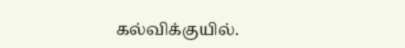கல்விக்குயில்.